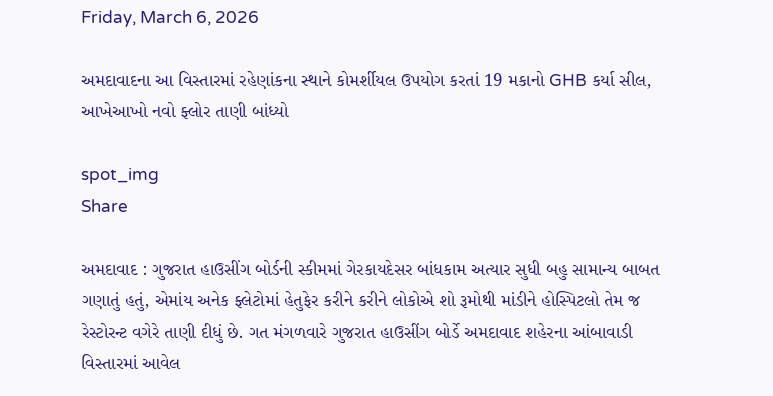Friday, March 6, 2026

અમદાવાદના આ વિસ્તારમાં રહેણાંકના સ્થાને કોમર્શીયલ ઉપયોગ કરતાં 19 મકાનો GHB કર્યા સીલ, આખેઆખો નવો ફ્લોર તાણી બાંધ્યો

spot_img
Share

અમદાવાદ : ગુજરાત હાઉસીંગ બોર્ડની સ્કીમમાં ગેરકાયદેસર બાંધકામ અત્યાર સુધી બહુ સામાન્ય બાબત ગણાતું હતું, એમાંય અનેક ફ્લેટોમાં હેતુફેર કરીને કરીને લોકોએ શો રૂમોથી માંડીને હોસ્પિટલો તેમ જ રેસ્ટોરન્ટ વગેરે તાણી દીધું છે. ગત મંગળવારે ગુજરાત હાઉસીંગ બોર્ડે અમદાવાદ શહેરના આંબાવાડી વિસ્તારમાં આવેલ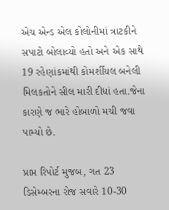એચ એન્ડ એલ કોલોનીમાં ત્રાટકીને સપાટો બોલાવ્યો હતો અને એક સાથે 19 રહેણાંકમાંથી કોમર્શીયલ બનેલી મિલકતોને સીલ મારી દીધાં હતા.જેના કારણે જ ભારે હોબાળો મચી જવા પામ્યો છે.

પ્રાપ્ત રિપોર્ટ મુજબ, ગત 23 ડિસેમ્બરના રોજ સવારે 10-30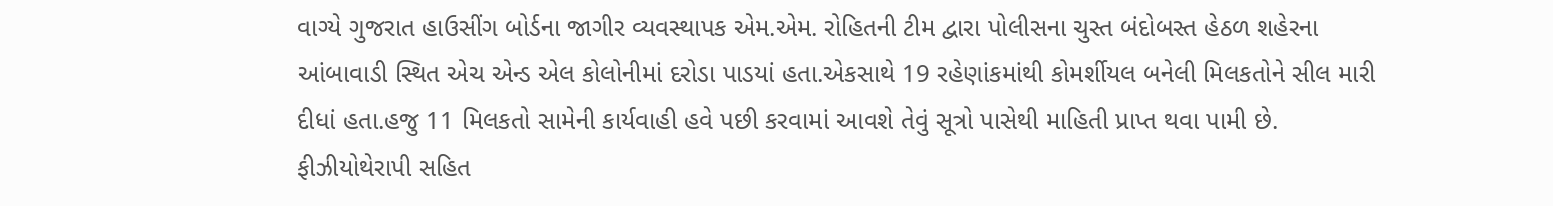વાગ્યે ગુજરાત હાઉસીંગ બોર્ડના જાગીર વ્યવસ્થાપક એમ.એમ. રોહિતની ટીમ દ્વારા પોલીસના ચુસ્ત બંદોબસ્ત હેઠળ શહેરના આંબાવાડી સ્થિત એચ એન્ડ એલ કોલોનીમાં દરોડા પાડયાં હતા.એકસાથે 19 રહેણાંકમાંથી કોમર્શીયલ બનેલી મિલકતોને સીલ મારી દીધાં હતા.હજુ 11 મિલકતો સામેની કાર્યવાહી હવે પછી કરવામાં આવશે તેવું સૂત્રો પાસેથી માહિતી પ્રાપ્ત થવા પામી છે. ફીઝીયોથેરાપી સહિત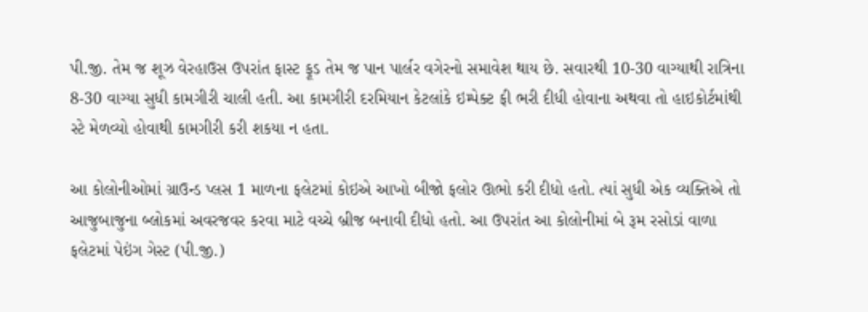પી.જી. તેમ જ શૂઝ વેરહાઉસ ઉપરાંત ફાસ્ટ ફૂડ તેમ જ પાન પાર્લર વગેરનો સમાવેશ થાય છે. સવારથી 10-30 વાગ્યાથી રાત્રિના 8-30 વાગ્યા સુધી કામગીરી ચાલી હતી. આ કામગીરી દરમિયાન કેટલાંકે ઇમ્પેક્ટ ફી ભરી દીધી હોવાના અથવા તો હાઇકોર્ટમાંથી સ્ટે મેળવ્યો હોવાથી કામગીરી કરી શકયા ન હતા.

આ કોલોનીઓમાં ગ્રાઉન્ડ પ્લસ 1 માળના ફલેટમાં કોઇએ આખો બીજો ફલોર ઊભો કરી દીધો હતો. ત્યાં સુધી એક વ્યક્તિએ તો આજુબાજુના બ્લોકમાં અવરજવર કરવા માટે વચ્ચે બ્રીજ બનાવી દીધો હતો. આ ઉપરાંત આ કોલોનીમાં બે રૂમ રસોડાં વાળા ફલેટમાં પેઇંગ ગેસ્ટ (પી.જી.)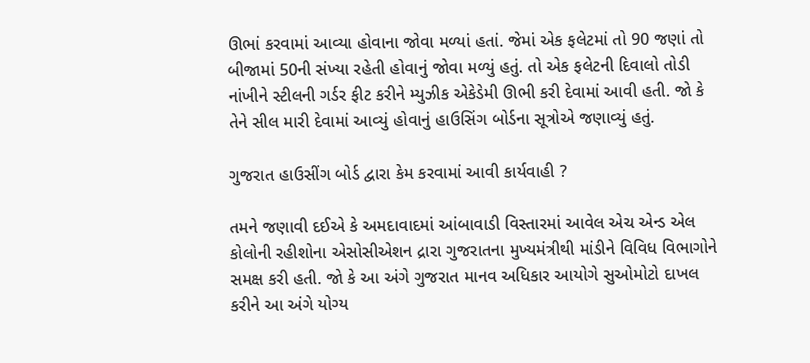ઊભાં કરવામાં આવ્યા હોવાના જોવા મળ્યાં હતાં. જેમાં એક ફલેટમાં તો 90 જણાં તો બીજામાં 50ની સંખ્યા રહેતી હોવાનું જોવા મળ્યું હતું. તો એક ફલેટની દિવાલો તોડી નાંખીને સ્ટીલની ગર્ડર ફીટ કરીને મ્યુઝીક એકેડેમી ઊભી કરી દેવામાં આવી હતી. જો કે તેને સીલ મારી દેવામાં આવ્યું હોવાનું હાઉસિંગ બોર્ડના સૂત્રોએ જણાવ્યું હતું.

ગુજરાત હાઉસીંગ બોર્ડ દ્વારા કેમ કરવામાં આવી કાર્યવાહી ?

તમને જણાવી દઈએ કે અમદાવાદમાં આંબાવાડી વિસ્તારમાં આવેલ એચ એન્ડ એલ કોલોની રહીશોના એસોસીએશન દ્રારા ગુજરાતના મુખ્યમંત્રીથી માંડીને વિવિધ વિભાગોને સમક્ષ કરી હતી. જો કે આ અંગે ગુજરાત માનવ અધિકાર આયોગે સુઓમોટો દાખલ કરીને આ અંગે યોગ્ય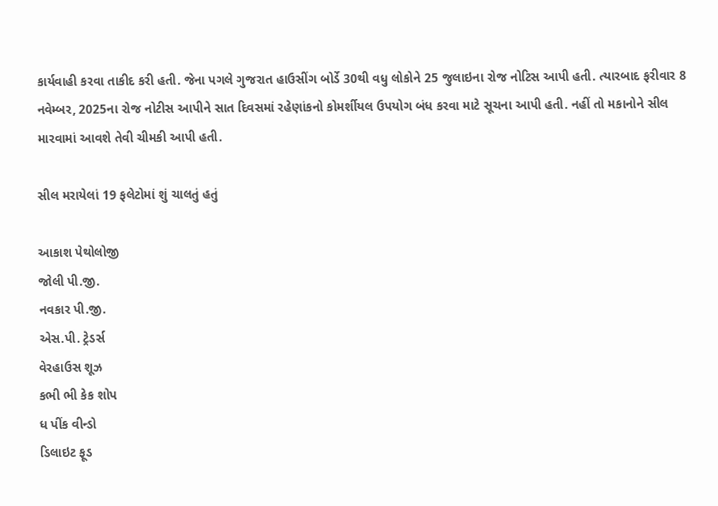કાર્યવાહી કરવા તાકીદ કરી હતી. જેના પગલે ગુજરાત હાઉસીંગ બોર્ડે 30થી વધુ લોકોને 25 જુલાઇના રોજ નોટિસ આપી હતી. ત્યારબાદ ફરીવાર 8 નવેમ્બર, 2025ના રોજ નોટીસ આપીને સાત દિવસમાં રહેણાંકનો કોમર્શીયલ ઉપયોગ બંધ કરવા માટે સૂચના આપી હતી. નહીં તો મકાનોને સીલ મારવામાં આવશે તેવી ચીમકી આપી હતી.

સીલ મરાયેલાં 19 ફલેટોમાં શું ચાલતું હતું

આકાશ પેથોલોજી
જોલી પી.જી.
નવકાર પી.જી.
એસ.પી. ટ્રેડર્સ
વેરહાઉસ શૂઝ
કભી ભી કેક શોપ
ધ પીંક વીન્ડો
ડિલાઇટ ફૂડ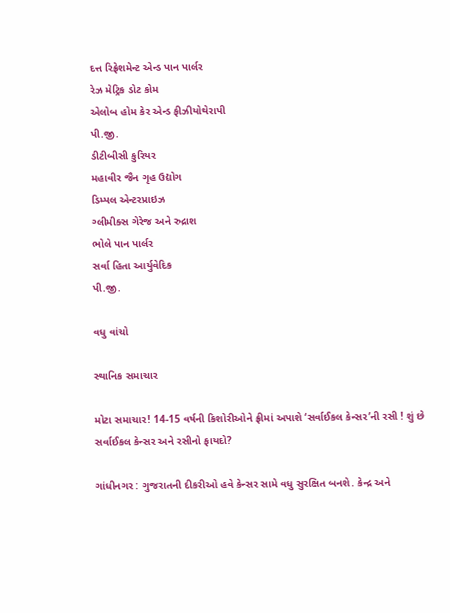દત્ત રિફ્રેશમેન્ટ એન્ડ પાન પાર્લર
રેઝ મેટ્રિક ડોટ કોમ
એલોબ હોમ કેર એન્ડ ફીઝીયોથેરાપી
પી.જી.
ડીટીબીસી કુરિયર
મહાવીર જૈન ગૃહ ઉદ્યોગ
ડિમ્પલ એન્ટરપ્રાઇઝ
ગ્લીમીક્સ ગેરેજ અને રુદ્રાશ
ભોલે પાન પાર્લર
સર્વા હિતા આર્યુવેદિક
પી.જી.

વધુ વાંચો

સ્થાનિક સમાચાર

મોટા સમાચાર! 14-15 વર્ષની કિશોરીઓને ફ્રીમાં અપાશે ‘સર્વાઈકલ કેન્સર’ની રસી ! શું છે સર્વાઈકલ કેન્સર અને રસીનો ફાયદો?

ગાંધીનગર : ગુજરાતની દીકરીઓ હવે કેન્સર સામે વધુ સુરક્ષિત બનશે. કેન્દ્ર અને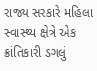રાજ્ય સરકારે મહિલા સ્વાસ્થ્ય ક્ષેત્રે એક ક્રાંતિકારી ડગલું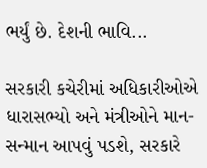ભર્યું છે. દેશની ભાવિ...

સરકારી કચેરીમાં અધિકારીઓએ ધારાસભ્યો અને મંત્રીઓને માન-સન્માન આપવું પડશે, સરકારે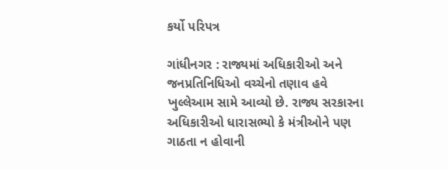કર્યો પરિપત્ર

ગાંધીનગર : રાજ્યમાં અધિકારીઓ અને જનપ્રતિનિધિઓ વચ્ચેનો તણાવ હવે ખુલ્લેઆમ સામે આવ્યો છે. રાજ્ય સરકારના અધિકારીઓ ધારાસભ્યો કે મંત્રીઓને પણ ગાઠતા ન હોવાની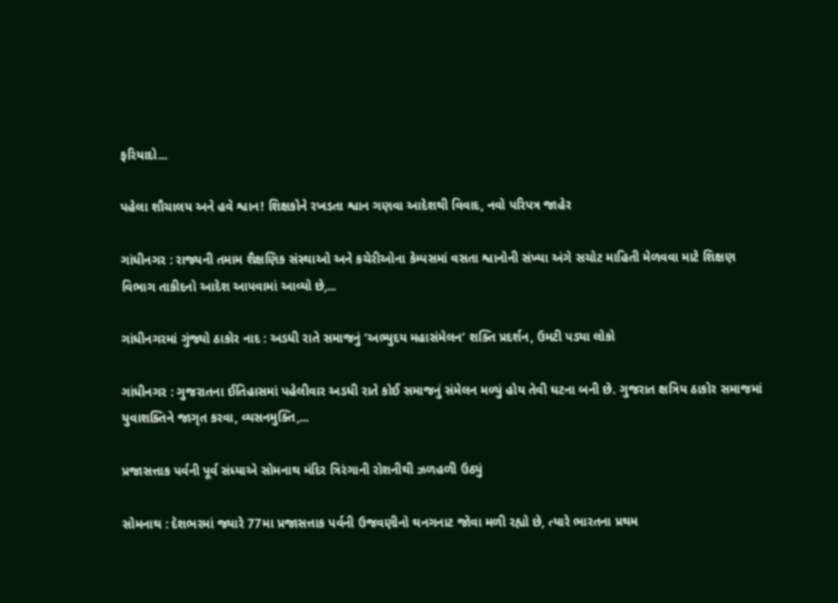ફરિયાદો...

પહેલા શૌચાલય અને હવે શ્વાન! શિક્ષકોને રખડતા શ્વાન ગણવા આદેશથી વિવાદ, નવો પરિપત્ર જાહેર

ગાંધીનગર : રાજ્યની તમામ શૈક્ષણિક સંસ્થાઓ અને કચેરીઓના કેમ્પસમાં વસતા શ્વાનોની સંખ્યા અંગે સચોટ માહિતી મેળવવા માટે શિક્ષણ વિભાગ તાકીદનો આદેશ આપવામાં આવ્યો છે,...

ગાંધીનગરમાં ગુંજ્યો ઠાકોર નાદ : અડધી રાતે સમાજનું ‘અભ્યુદય મહાસંમેલન’ શક્તિ પ્રદર્શન, ઉમટી પડ્યા લોકો

ગાંધીનગર : ગુજરાતના ઈતિહાસમાં પહેલીવાર અડધી રાતે કોઈ સમાજનું સંમેલન મળ્યું હોય તેવી ઘટના બની છે. ગુજરાત ક્ષત્રિય ઠાકોર સમાજમાં યુવાશક્તિને જાગૃત કરવા, વ્યસનમુક્તિ,...

પ્રજાસત્તાક પર્વની પૂર્વ સંધ્યાએ સોમનાથ મંદિર ત્રિરંગાની રોશનીથી ઝળહળી ઉઠ્યું

સોમનાથ : દેશભરમાં જ્યારે 77મા પ્રજાસત્તાક પર્વની ઉજવણીનો થનગનાટ જોવા મળી રહ્યો છે, ત્યારે ભારતના પ્રથમ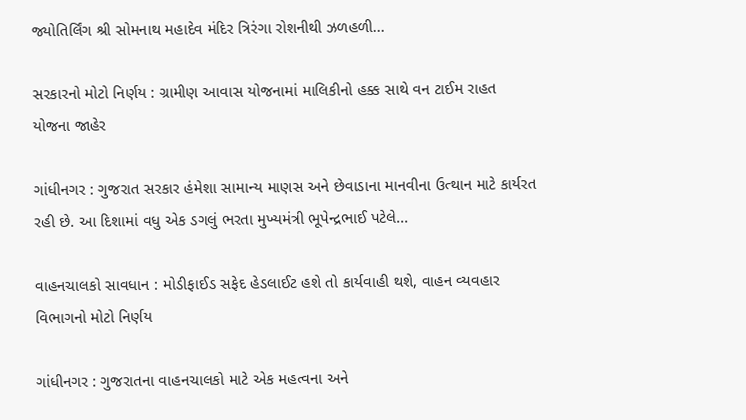જ્યોતિર્લિંગ શ્રી સોમનાથ મહાદેવ મંદિર ત્રિરંગા રોશનીથી ઝળહળી...

સરકારનો મોટો નિર્ણય : ગ્રામીણ આવાસ યોજનામાં માલિકીનો હક્ક સાથે વન ટાઈમ રાહત યોજના જાહેર

ગાંધીનગર : ગુજરાત સરકાર હંમેશા સામાન્ય માણસ અને છેવાડાના માનવીના ઉત્થાન માટે કાર્યરત રહી છે. આ દિશામાં વધુ એક ડગલું ભરતા મુખ્યમંત્રી ભૂપેન્દ્રભાઈ પટેલે...

વાહનચાલકો સાવધાન : મોડીફાઈડ સફેદ હેડલાઈટ હશે તો કાર્યવાહી થશે, વાહન વ્યવહાર વિભાગનો મોટો નિર્ણય

ગાંધીનગર : ગુજરાતના વાહનચાલકો માટે એક મહત્વના અને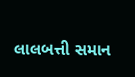લાલબત્તી સમાન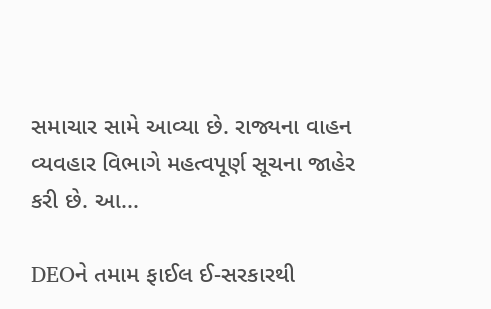સમાચાર સામે આવ્યા છે. રાજ્યના વાહન વ્યવહાર વિભાગે મહત્વપૂર્ણ સૂચના જાહેર કરી છે. આ...

DEOને તમામ ફાઈલ ઈ-સરકારથી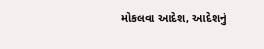મોકલવા આદેશ, આદેશનું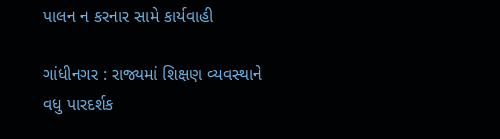પાલન ન કરનાર સામે કાર્યવાહી

ગાંધીનગર : રાજ્યમાં શિક્ષણ વ્યવસ્થાને વધુ પારદર્શક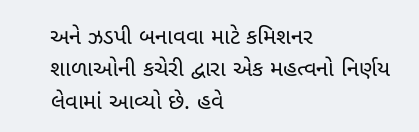અને ઝડપી બનાવવા માટે કમિશનર શાળાઓની કચેરી દ્વારા એક મહત્વનો નિર્ણય લેવામાં આવ્યો છે. હવે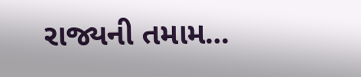રાજ્યની તમામ...